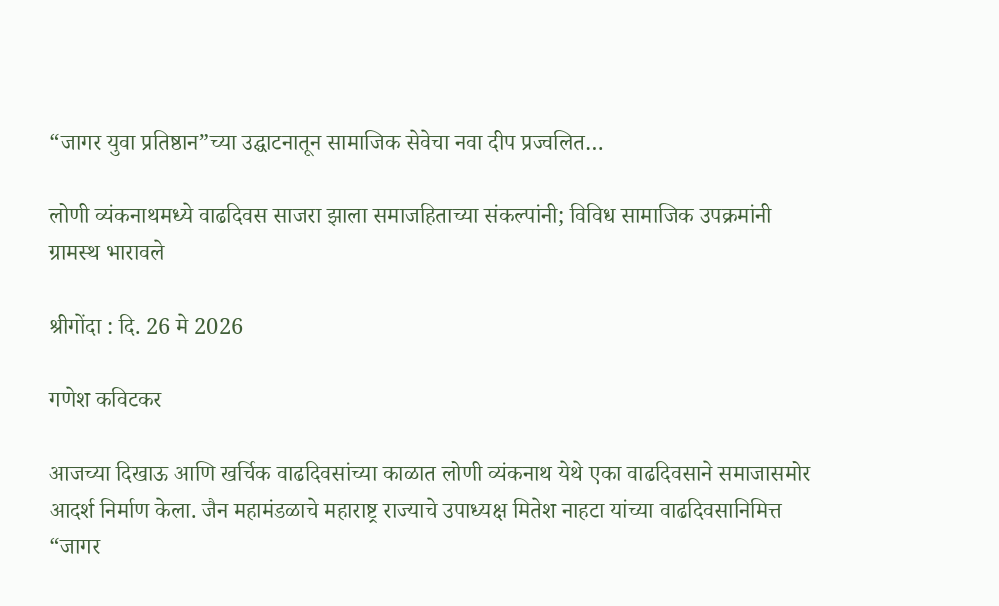“जागर युवा प्रतिष्ठान”च्या उद्घाटनातून सामाजिक सेवेचा नवा दीप प्रज्वलित…

लोणी व्यंकनाथमध्ये वाढदिवस साजरा झाला समाजहिताच्या संकल्पांनी; विविध सामाजिक उपक्रमांनी ग्रामस्थ भारावले

श्रीगोंदा : दि. 26 मे 2026

गणेश कविटकर

आजच्या दिखाऊ आणि खर्चिक वाढदिवसांच्या काळात लोणी व्यंकनाथ येथे एका वाढदिवसाने समाजासमोर आदर्श निर्माण केला. जैन महामंडळाचे महाराष्ट्र राज्याचे उपाध्यक्ष मितेश नाहटा यांच्या वाढदिवसानिमित्त “जागर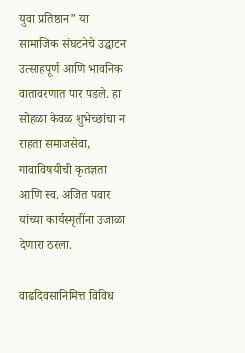युवा प्रतिष्ठान” या सामाजिक संघटनेचे उद्घाटन उत्साहपूर्ण आणि भावनिक वातावरणात पार पडले. हा सोहळा केवळ शुभेच्छांचा न राहता समाजसेवा, गावाविषयीची कृतज्ञता आणि स्व. अजित पवार यांच्या कार्यस्मृतींना उजाळा देणारा ठरला.

वाढदिवसानिमित्त विविध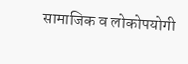सामाजिक व लोकोपयोगी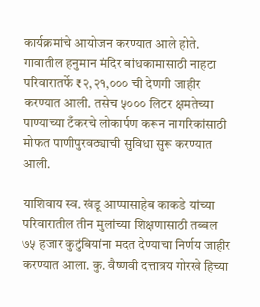कार्यक्रमांचे आयोजन करण्यात आले होते. गावातील हनुमान मंदिर बांधकामासाठी नाहटा परिवारातर्फे ₹२,२१,००० ची देणगी जाहीर करण्यात आली. तसेच ५००० लिटर क्षमतेच्या पाण्याच्या टँकरचे लोकार्पण करून नागरिकांसाठी मोफत पाणीपुरवठ्याची सुविधा सुरू करण्यात आली.

याशिवाय स्व. खंडू आप्पासाहेब काकडे यांच्या परिवारातील तीन मुलांच्या शिक्षणासाठी तब्बल ७५ हजार कुटुंबियांना मदत देण्याचा निर्णय जाहीर करण्यात आला. कु. वैष्णवी दत्तात्रय गोरखे हिच्या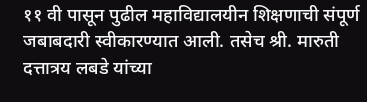११ वी पासून पुढील महाविद्यालयीन शिक्षणाची संपूर्ण जबाबदारी स्वीकारण्यात आली. तसेच श्री. मारुती दत्तात्रय लबडे यांच्या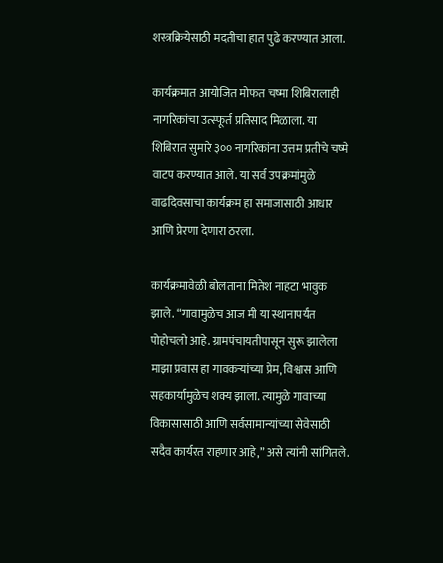शस्त्रक्रियेसाठी मदतीचा हात पुढे करण्यात आला.

कार्यक्रमात आयोजित मोफत चष्मा शिबिरालाही नागरिकांचा उत्स्फूर्त प्रतिसाद मिळाला. या शिबिरात सुमारे ३०० नागरिकांना उत्तम प्रतीचे चष्मे वाटप करण्यात आले. या सर्व उपक्रमांमुळे वाढदिवसाचा कार्यक्रम हा समाजासाठी आधार आणि प्रेरणा देणारा ठरला.

कार्यक्रमावेळी बोलताना मितेश नाहटा भावुक झाले. “गावामुळेच आज मी या स्थानापर्यंत पोहोचलो आहे. ग्रामपंचायतीपासून सुरू झालेला माझा प्रवास हा गावकऱ्यांच्या प्रेम, विश्वास आणि सहकार्यामुळेच शक्य झाला. त्यामुळे गावाच्या विकासासाठी आणि सर्वसामान्यांच्या सेवेसाठी सदैव कार्यरत राहणार आहे,” असे त्यांनी सांगितले.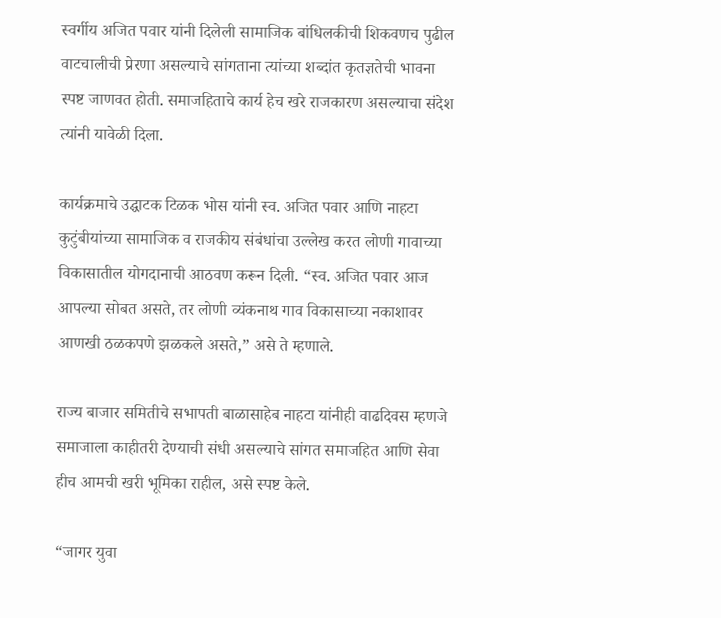स्वर्गीय अजित पवार यांनी दिलेली सामाजिक बांधिलकीची शिकवणच पुढील वाटचालीची प्रेरणा असल्याचे सांगताना त्यांच्या शब्दांत कृतज्ञतेची भावना स्पष्ट जाणवत होती. समाजहिताचे कार्य हेच खरे राजकारण असल्याचा संदेश त्यांनी यावेळी दिला.

कार्यक्रमाचे उद्घाटक टिळक भोस यांनी स्व. अजित पवार आणि नाहटा कुटुंबीयांच्या सामाजिक व राजकीय संबंधांचा उल्लेख करत लोणी गावाच्या विकासातील योगदानाची आठवण करून दिली. “स्व. अजित पवार आज आपल्या सोबत असते, तर लोणी व्यंकनाथ गाव विकासाच्या नकाशावर आणखी ठळकपणे झळकले असते,” असे ते म्हणाले.

राज्य बाजार समितीचे सभापती बाळासाहेब नाहटा यांनीही वाढदिवस म्हणजे समाजाला काहीतरी देण्याची संधी असल्याचे सांगत समाजहित आणि सेवा हीच आमची खरी भूमिका राहील, असे स्पष्ट केले.

“जागर युवा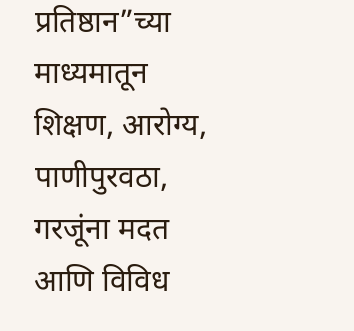प्रतिष्ठान”च्या माध्यमातून शिक्षण, आरोग्य, पाणीपुरवठा, गरजूंना मदत आणि विविध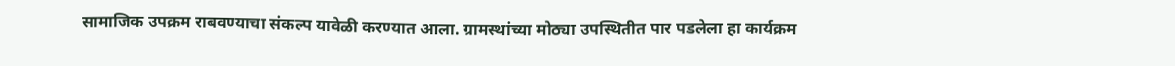सामाजिक उपक्रम राबवण्याचा संकल्प यावेळी करण्यात आला. ग्रामस्थांच्या मोठ्या उपस्थितीत पार पडलेला हा कार्यक्रम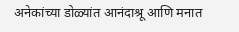अनेकांच्या डोळ्यांत आनंदाश्रू आणि मनात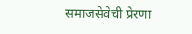समाजसेवेची प्रेरणा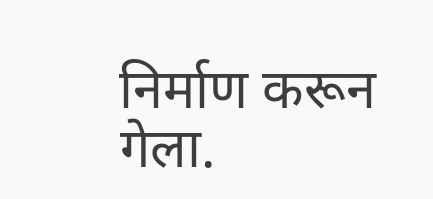निर्माण करून गेला.